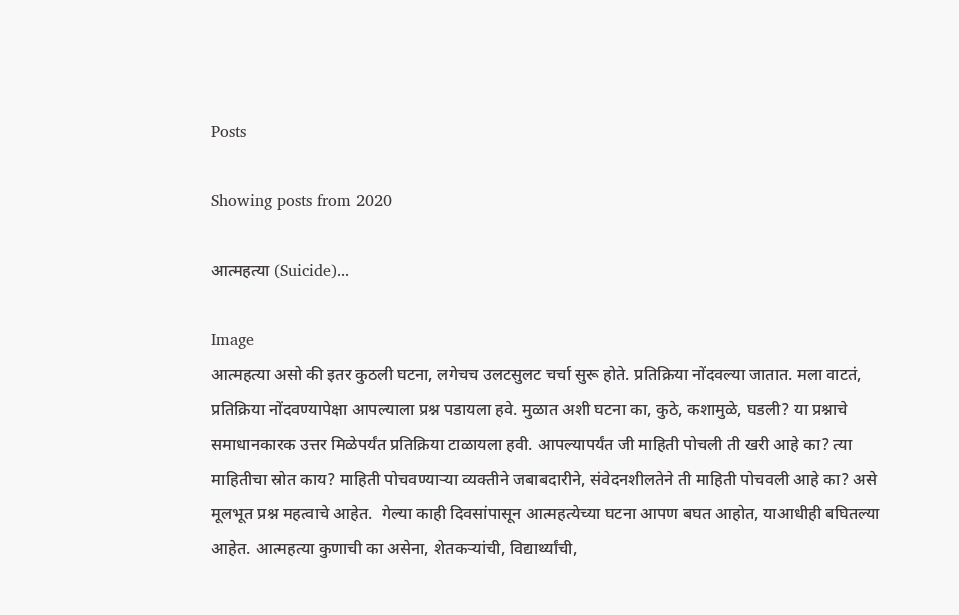Posts

Showing posts from 2020

आत्महत्या (Suicide)...

Image
आत्महत्या असो की इतर कुठली घटना, लगेचच उलटसुलट चर्चा सुरू होते. प्रतिक्रिया नोंदवल्या जातात. मला वाटतं, प्रतिक्रिया नोंदवण्यापेक्षा आपल्याला प्रश्न पडायला हवे. मुळात अशी घटना का, कुठे, कशामुळे, घडली? या प्रश्नाचे समाधानकारक उत्तर मिळेपर्यंत प्रतिक्रिया टाळायला हवी. आपल्यापर्यंत जी माहिती पोचली ती खरी आहे का? त्या माहितीचा स्रोत काय? माहिती पोचवण्याऱ्या व्यक्तीने जबाबदारीने, संवेदनशीलतेने ती माहिती पोचवली आहे का? असे मूलभूत प्रश्न महत्वाचे आहेत.  गेल्या काही दिवसांपासून आत्महत्येच्या घटना आपण बघत आहोत, याआधीही बघितल्या आहेत. आत्महत्या कुणाची का असेना, शेतकऱ्यांची, विद्यार्थ्यांची,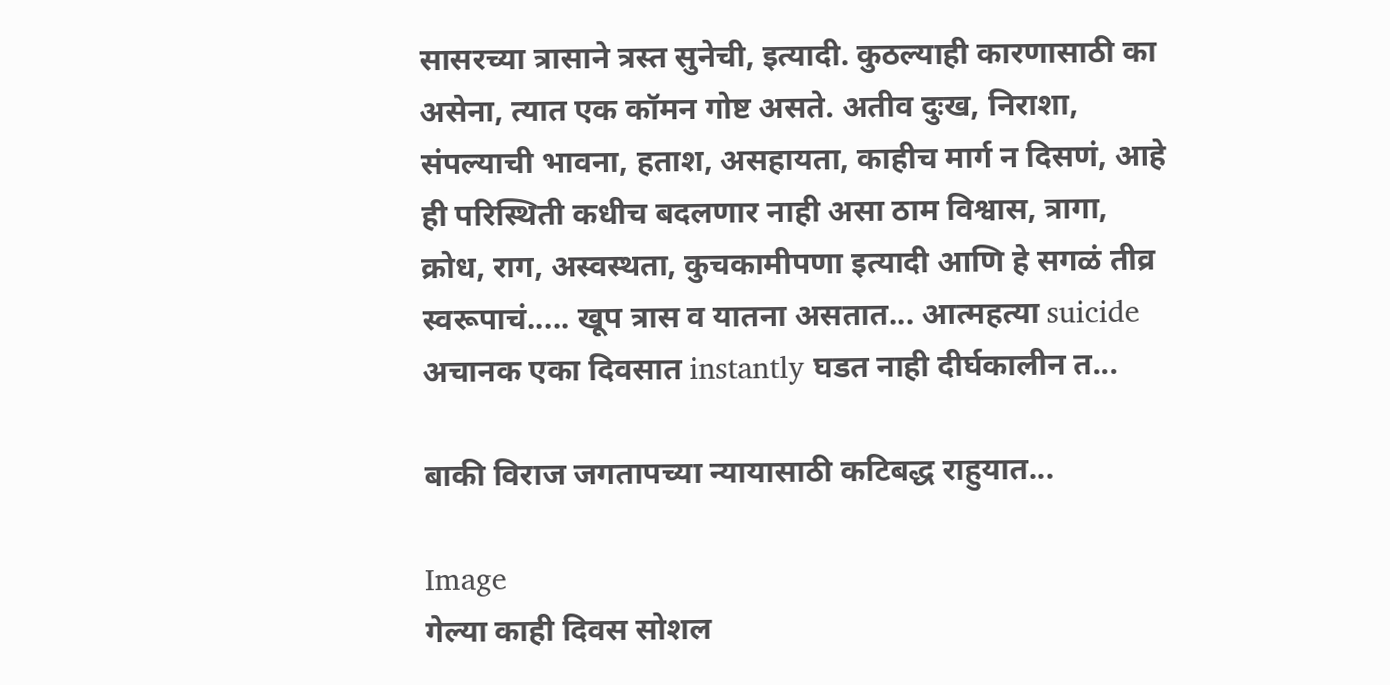सासरच्या त्रासाने त्रस्त सुनेची, इत्यादी. कुठल्याही कारणासाठी का असेना, त्यात एक कॉमन गोष्ट असते. अतीव दुःख, निराशा, संपल्याची भावना, हताश, असहायता, काहीच मार्ग न दिसणं, आहे ही परिस्थिती कधीच बदलणार नाही असा ठाम विश्वास, त्रागा, क्रोध, राग, अस्वस्थता, कुचकामीपणा इत्यादी आणि हे सगळं तीव्र स्वरूपाचं..... खूप त्रास व यातना असतात... आत्महत्या suicide अचानक एका दिवसात instantly घडत नाही दीर्घकालीन त...

बाकी विराज जगतापच्या न्यायासाठी कटिबद्ध राहुयात...

Image
गेल्या काही दिवस सोशल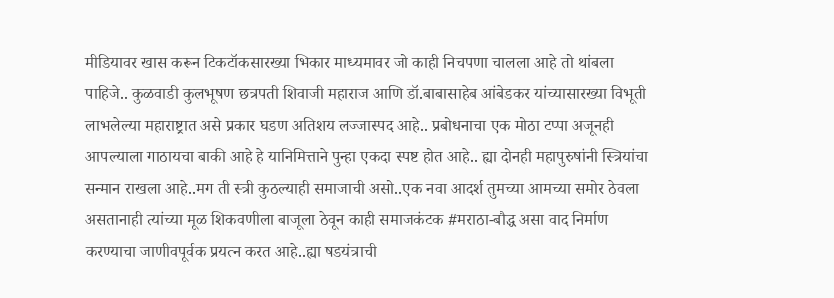मीडियावर खास करून टिकटॉकसारख्या भिकार माध्यमावर जो काही निचपणा चालला आहे तो थांबला पाहिजे.. कुळवाडी कुलभूषण छत्रपती शिवाजी महाराज आणि डॉ.बाबासाहेब आंबेडकर यांच्यासारख्या विभूती लाभलेल्या महाराष्ट्रात असे प्रकार घडण अतिशय लज्जास्पद आहे.. प्रबोधनाचा एक मोठा टप्पा अजूनही आपल्याला गाठायचा बाकी आहे हे यानिमित्ताने पुन्हा एकदा स्पष्ट होत आहे.. ह्या दोनही महापुरुषांनी स्त्रियांचा सन्मान राखला आहे..मग ती स्त्री कुठल्याही समाजाची असो..एक नवा आदर्श तुमच्या आमच्या समोर ठेवला असतानाही त्यांच्या मूळ शिकवणीला बाजूला ठेवून काही समाजकंटक #मराठा-बौद्ध असा वाद निर्माण करण्याचा जाणीवपूर्वक प्रयत्न करत आहे..ह्या षडयंत्राची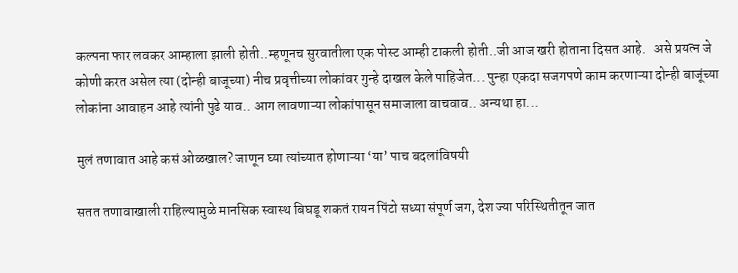कल्पना फार लवकर आम्हाला झाली होती..म्हणूनच सुरवातीला एक पोस्ट आम्ही टाकली होती..जी आज खरी होताना दिसत आहे.   असे प्रयत्न जे कोणी करत असेल त्या (दोन्ही बाजूच्या) नीच प्रवृत्तीच्या लोकांवर गुन्हे दाखल केले पाहिजेत... पुन्हा एकदा सजगपणे काम करणाऱ्या दोन्ही बाजूंच्या लोकांना आवाहन आहे त्यांनी पुढे याव.. आग लावणाऱ्या लोकांपासून समाजाला वाचवाव.. अन्यथा हा...

मुलं तणावात आहे कसं ओळखाल? जाणून घ्या त्यांच्यात होणाऱ्या ‘या’ पाच बदलांविषयी

सतत तणावाखाली राहिल्यामुळे मानसिक स्वास्थ बिघडू शकतं रायन पिंटो सध्या संपूर्ण जग, देश ज्या परिस्थितीतून जात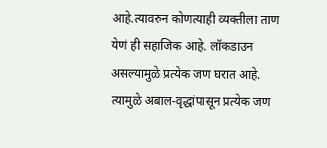आहे.त्यावरुन कोणत्याही व्यक्तीला ताण येणं ही सहाजिक आहे. लॉकडाउन असल्यामुळे प्रत्येक जण घरात आहे. त्यामुळे अबाल-वृद्धांपासून प्रत्येक जण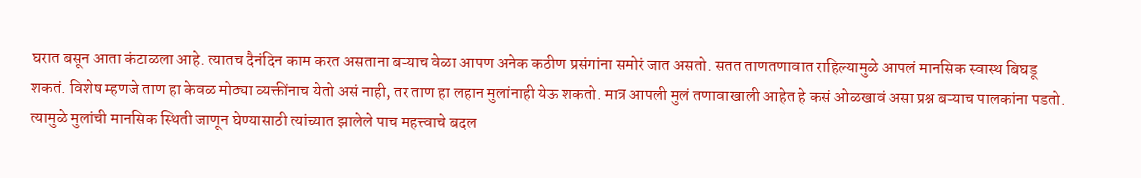घरात बसून आता कंटाळला आहे. त्यातच दैनंदिन काम करत असताना बऱ्याच वेळा आपण अनेक कठीण प्रसंगांना समोरं जात असतो. सतत ताणतणावात राहिल्यामुळे आपलं मानसिक स्वास्थ बिघडू शकतं. विशेष म्हणजे ताण हा केवळ मोठ्या व्यक्तींनाच येतो असं नाही, तर ताण हा लहान मुलांनाही येऊ शकतो. मात्र आपली मुलं तणावाखाली आहेत हे कसं ओळखावं असा प्रश्न बऱ्याच पालकांना पडतो. त्यामुळे मुलांची मानसिक स्थिती जाणून घेण्यासाठी त्यांच्यात झालेले पाच महत्त्वाचे बदल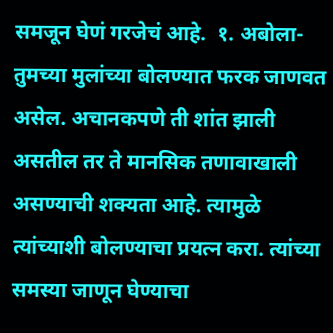समजून घेणं गरजेचं आहे.  १. अबोला- तुमच्या मुलांच्या बोलण्यात फरक जाणवत असेल. अचानकपणे ती शांत झाली असतील तर ते मानसिक तणावाखाली असण्याची शक्यता आहे. त्यामुळे त्यांच्याशी बोलण्याचा प्रयत्न करा. त्यांच्या समस्या जाणून घेण्याचा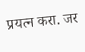प्रयत्न करा. जर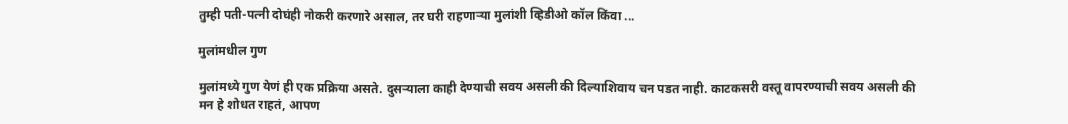तुम्ही पती-पत्नी दोघंही नोकरी करणारे असाल, तर घरी राहणाऱ्या मुलांशी व्हिडीओ कॉल किंवा ...

मुलांमधील गुण

मुलांमध्ये गुण येणं ही एक प्रक्रिया असते. दुसऱ्याला काही देण्याची सवय असली की दिल्याशिवाय चन पडत नाही. काटकसरी वस्तू वापरण्याची सवय असली की मन हे शोधत राहतं, आपण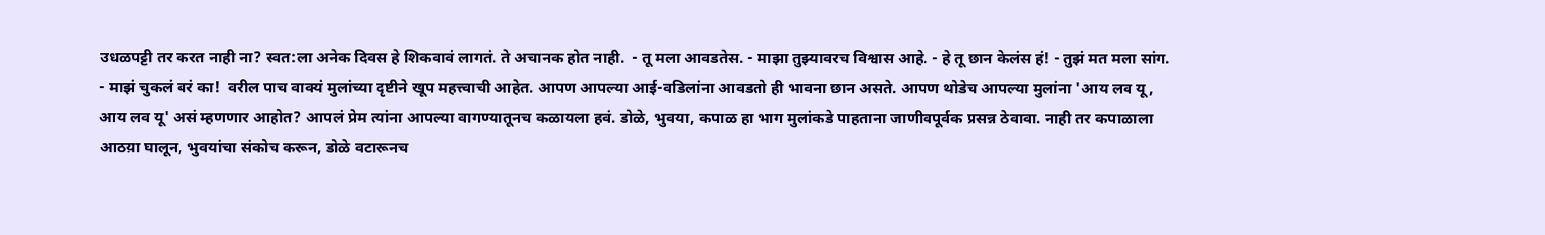उधळपट्टी तर करत नाही ना? स्वत:ला अनेक दिवस हे शिकवावं लागतं. ते अचानक होत नाही.  - तू मला आवडतेस. - माझा तुझ्यावरच विश्वास आहे. - हे तू छान केलंस हं! - तुझं मत मला सांग. - माझं चुकलं बरं का!  वरील पाच वाक्यं मुलांच्या दृष्टीने खूप महत्त्वाची आहेत. आपण आपल्या आई-वडिलांना आवडतो ही भावना छान असते. आपण थोडेच आपल्या मुलांना 'आय लव यू, आय लव यू' असं म्हणणार आहोत? आपलं प्रेम त्यांना आपल्या वागण्यातूनच कळायला हवं. डोळे, भुवया, कपाळ हा भाग मुलांकडे पाहताना जाणीवपूर्वक प्रसन्न ठेवावा. नाही तर कपाळाला आठय़ा घालून, भुवयांचा संकोच करून, डोळे वटारूनच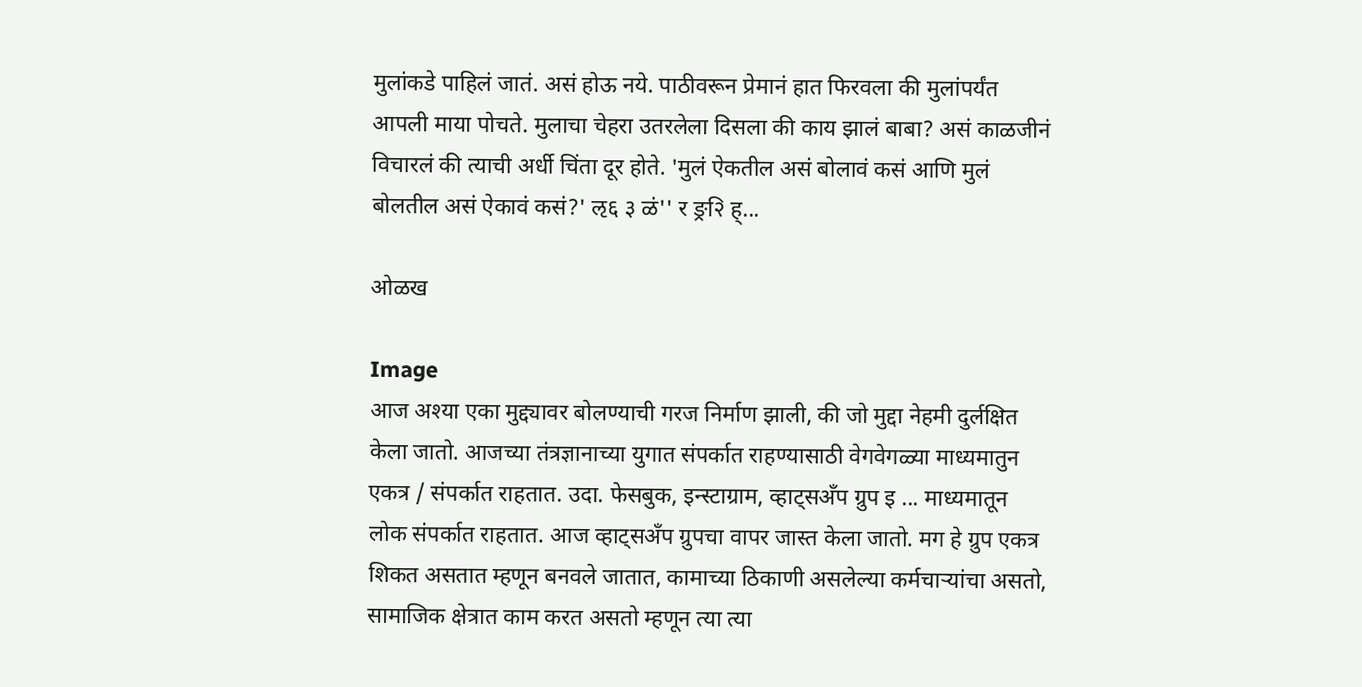मुलांकडे पाहिलं जातं. असं होऊ नये. पाठीवरून प्रेमानं हात फिरवला की मुलांपर्यंत आपली माया पोचते. मुलाचा चेहरा उतरलेला दिसला की काय झालं बाबा? असं काळजीनं विचारलं की त्याची अर्धी चिंता दूर होते. 'मुलं ऐकतील असं बोलावं कसं आणि मुलं बोलतील असं ऐकावं कसं?' ऌ६ ३ ळं'' र ङ्र२ि ह्...

ओळख

Image
आज अश्या एका मुद्द्यावर बोलण्याची गरज निर्माण झाली, की जो मुद्दा नेहमी दुर्लक्षित केला जातो. आजच्या तंत्रज्ञानाच्या युगात संपर्कात राहण्यासाठी वेगवेगळ्या माध्यमातुन एकत्र / संपर्कात राहतात. उदा. फेसबुक, इन्स्टाग्राम, व्हाट्सअँप ग्रुप इ ... माध्यमातून लोक संपर्कात राहतात. आज व्हाट्सअँप ग्रुपचा वापर जास्त केला जातो. मग हे ग्रुप एकत्र शिकत असतात म्हणून बनवले जातात, कामाच्या ठिकाणी असलेल्या कर्मचाऱ्यांचा असतो, सामाजिक क्षेत्रात काम करत असतो म्हणून त्या त्या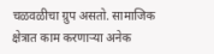चळवळीचा ग्रुप असतो. सामाजिक क्षेत्रात काम करणाऱ्या अनेक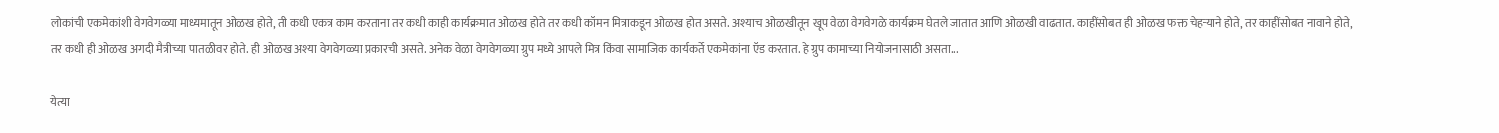लोकांची एकमेकांशी वेगवेगळ्या माध्यमातून ओळख होते, ती कधी एकत्र काम करताना तर कधी काही कार्यक्रमात ओळख होते तर कधी कॉमन मित्राकडून ओळख होत असते. अश्याच ओळखीतून खूप वेळा वेगवेगळे कार्यक्रम घेतले जातात आणि ओळखी वाढतात. काहींसोबत ही ओळख फक्त चेहऱ्याने होते, तर काहींसोबत नावाने होते, तर कधी ही ओळख अगदी मैत्रीच्या पातळीवर होते. ही ओळख अश्या वेगवेगळ्या प्रकारची असते. अनेक वेळा वेगवेगळ्या ग्रुप मध्ये आपले मित्र किंवा सामाजिक कार्यकर्ते एकमेकांना ऍड करतात. हे ग्रुप कामाच्या नियोजनासाठी असता...

येत्या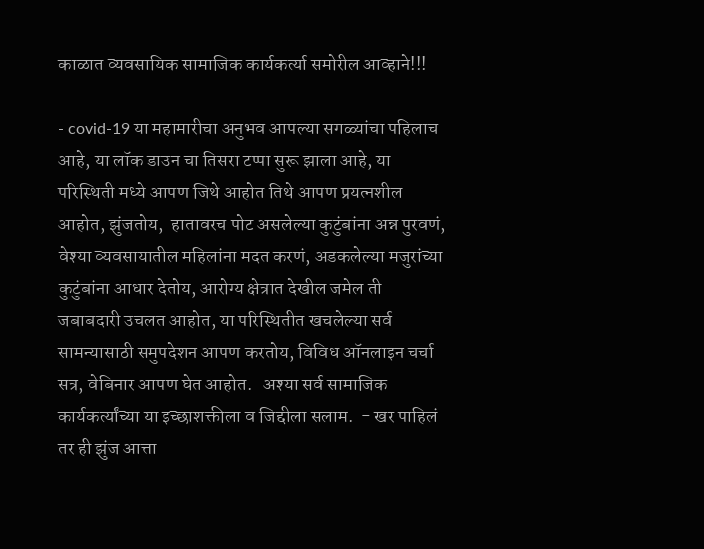काळात व्यवसायिक सामाजिक कार्यकर्त्या समोरील आव्हाने!!!

- covid-19 या महामारीचा अनुभव आपल्या सगळ्यांचा पहिलाच आहे, या लॉक डाउन चा तिसरा टप्पा सुरू झाला आहे, या परिस्थिती मध्ये आपण जिथे आहोत तिथे आपण प्रयत्नशील आहोत, झुंजतोय,  हातावरच पोट असलेल्या कुटुंबांना अन्न पुरवणं, वेश्या व्यवसायातील महिलांना मदत करणं, अडकलेल्या मजुरांच्या कुटुंबांना आधार देतोय, आरोग्य क्षेत्रात देखील जमेल ती जबाबदारी उचलत आहोत, या परिस्थितीत खचलेल्या सर्व सामन्यासाठी समुपदेशन आपण करतोय, विविध ऑनलाइन चर्चा सत्र, वेबिनार आपण घेत आहोत.   अश्या सर्व सामाजिक कार्यकर्त्यांच्या या इच्छाशक्तीला व जिद्दीला सलाम.  - खर पाहिलं तर ही झुंज आत्ता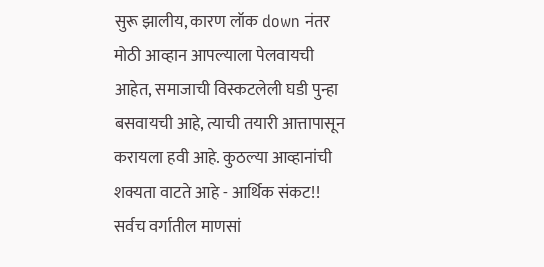सुरू झालीय, कारण लॉक down नंतर मोठी आव्हान आपल्याला पेलवायची आहेत, समाजाची विस्कटलेली घडी पुन्हा बसवायची आहे, त्याची तयारी आत्तापासून करायला हवी आहे. कुठल्या आव्हानांची शक्यता वाटते आहे - आर्थिक संकट!! सर्वच वर्गातील माणसां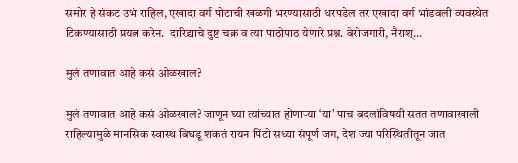समोर हे संकट उभं राहिल, एखादा वर्ग पोटाची खळगी भरण्यासाठी धरपडेल तर एखादा वर्ग भांडवली व्यवस्थेत टिकण्यासाठी प्रयत्न करेन.  दारिद्र्याचे दुष्ट चक्र व त्या पाठोपाठ येणारे प्रश्न. बेरोजगारी, नैराश्...

मुलं तणावात आहे कसं ओळखाल?

मुलं तणावात आहे कसं ओळखाल? जाणून घ्या त्यांच्यात होणाऱ्या ‘या’ पाच बदलांविषयी सतत तणावाखाली राहिल्यामुळे मानसिक स्वास्थ बिघडू शकतं रायन पिंटो सध्या संपूर्ण जग, देश ज्या परिस्थितीतून जात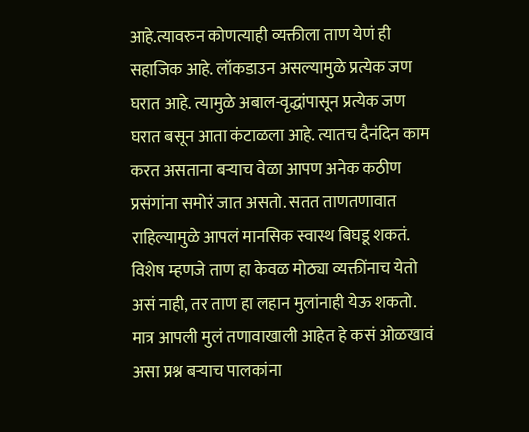आहे.त्यावरुन कोणत्याही व्यक्तीला ताण येणं ही सहाजिक आहे. लॉकडाउन असल्यामुळे प्रत्येक जण घरात आहे. त्यामुळे अबाल-वृद्धांपासून प्रत्येक जण घरात बसून आता कंटाळला आहे. त्यातच दैनंदिन काम करत असताना बऱ्याच वेळा आपण अनेक कठीण प्रसंगांना समोरं जात असतो. सतत ताणतणावात राहिल्यामुळे आपलं मानसिक स्वास्थ बिघडू शकतं. विशेष म्हणजे ताण हा केवळ मोठ्या व्यक्तींनाच येतो असं नाही, तर ताण हा लहान मुलांनाही येऊ शकतो. मात्र आपली मुलं तणावाखाली आहेत हे कसं ओळखावं असा प्रश्न बऱ्याच पालकांना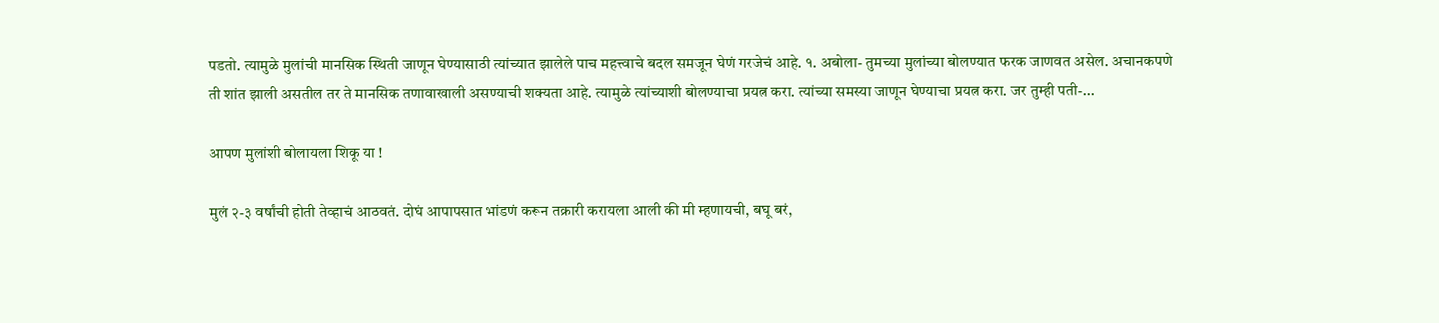पडतो. त्यामुळे मुलांची मानसिक स्थिती जाणून घेण्यासाठी त्यांच्यात झालेले पाच महत्त्वाचे बदल समजून घेणं गरजेचं आहे. १. अबोला- तुमच्या मुलांच्या बोलण्यात फरक जाणवत असेल. अचानकपणे ती शांत झाली असतील तर ते मानसिक तणावाखाली असण्याची शक्यता आहे. त्यामुळे त्यांच्याशी बोलण्याचा प्रयत्न करा. त्यांच्या समस्या जाणून घेण्याचा प्रयत्न करा. जर तुम्ही पती-...

आपण मुलांशी बोलायला शिकू या !

मुलं २-३ वर्षांची होती तेव्हाचं आठवतं. दोघं आपापसात भांडणं करून तक्रारी करायला आली की मी म्हणायची, बघू बरं,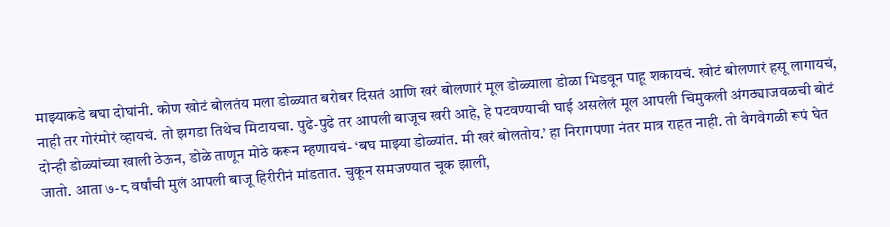माझ्याकडे बघा दोघांनी. कोण खोटं बोलतंय मला डोळ्यात बरोबर दिसतं आणि खरं बोलणारं मूल डोळ्याला डोळा भिडवून पाहू शकायचं. खोटं बोलणारं हसू लागायचं, नाही तर गोरंमोरं व्हायचं. तो झगडा तिथेच मिटायचा. पुढे-पुढे तर आपली बाजूच खरी आहे, हे पटवण्याची घाई असलेलं मूल आपली चिमुकली अंगठ्याजवळची बोटं दोन्ही डोळ्यांच्या खाली ठेऊन, डोळे ताणून मोठे करून म्हणायचं- ‘बघ माझ्या डोळ्यांत. मी खरं बोलतोय.’ हा निरागपणा नंतर मात्र राहत नाही. तो वेगवेगळी रूपं घेत जातो. आता ७-८ वर्षांची मुलं आपली बाजू हिरीरीनं मांडतात. चुकून समजण्यात चूक झाली,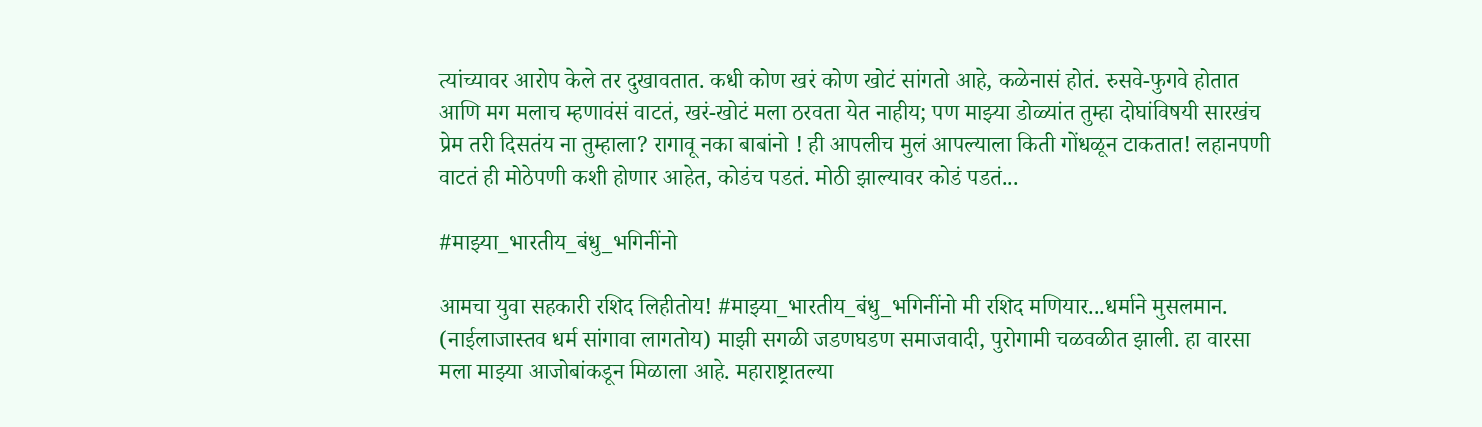त्यांच्यावर आरोप केले तर दुखावतात. कधी कोण खरं कोण खोटं सांगतो आहे, कळेनासं होतं. रुसवे-फुगवे होतात आणि मग मलाच म्हणावंसं वाटतं, खरं-खोटं मला ठरवता येत नाहीय; पण माझ्या डोळ्यांत तुम्हा दोघांविषयी सारखंच प्रेम तरी दिसतंय ना तुम्हाला? रागावू नका बाबांनो ! ही आपलीच मुलं आपल्याला किती गोंधळून टाकतात! लहानपणी वाटतं ही मोठेपणी कशी होणार आहेत, कोडंच पडतं. मोठी झाल्यावर कोडं पडतं...

#माझ्या_भारतीय_बंधु_भगिनींनो

आमचा युवा सहकारी रशिद लिहीतोय! #माझ्या_भारतीय_बंधु_भगिनींनो मी रशिद मणियार...धर्माने मुसलमान. (नाईलाजास्तव धर्म सांगावा लागतोय) माझी सगळी जडणघडण समाजवादी, पुरोगामी चळवळीत झाली. हा वारसा मला माझ्या आजोबांकडून मिळाला आहे. महाराष्ट्रातल्या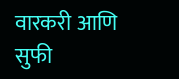वारकरी आणि सुफी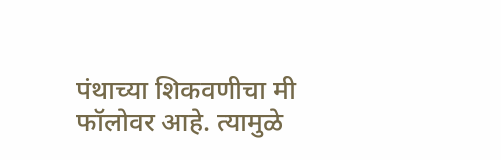पंथाच्या शिकवणीचा मी फॉलोवर आहे. त्यामुळे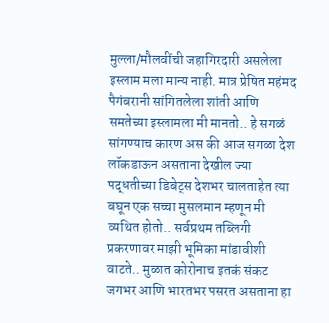मुल्ला/मौलवींची जहागिरदारी असलेला इस्लाम मला मान्य नाही. मात्र प्रेषित महंमद पैगंबरानी सांगितलेला शांती आणि समतेच्या इस्लामला मी मानतो.. हे सगळं सांगण्याच कारण अस की आज सगळा देश लॉकडाऊन असताना देखील ज्या पद्धतीच्या डिबेट्स देशभर चालताहेत त्या बघून एक सच्चा मुसलमान म्हणून मी व्यथित होतो.. सर्वप्रथम तब्लिगी प्रकरणावर माझी भूमिका मांडावीशी वाटते.. मुळात कोरोनाच इतकं संकट जगभर आणि भारतभर पसरत असताना हा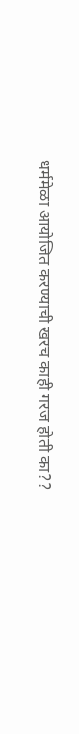धर्ममेळा आयोजित करण्याची खरच काही गरज होती का??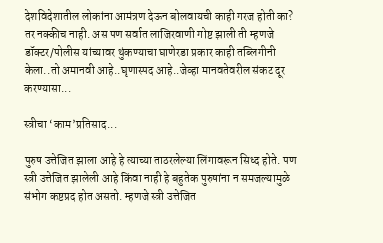देशविदेशातील लोकांना आमंत्रण देऊन बोलवायची काही गरज होती का? तर नक्कीच नाही. अस पण सर्वात लाजिरवाणी गोष्ट झाली ती म्हणजे डॉक्टर/पोलीस यांच्यावर थुंकण्याचा घाणेरडा प्रकार काही तब्लिगीनी केला..तो अमानवी आहे..घृणास्पद आहे..जेव्हा मानवतेवरील संकट दूर करण्यासा...

स्त्रीचा ‘काम’प्रतिसाद...

पुरुष उत्तेजित झाला आहे हे त्याच्या ताठरलेल्या लिंगावरून सिध्द होते. पण स्त्री उत्तेजित झालेली आहे किंवा नाही हे बहुतेक पुरुषांना न समजल्यामुळे संभोग कष्टप्रद होत असतो. म्हणजे स्त्री उत्तेजित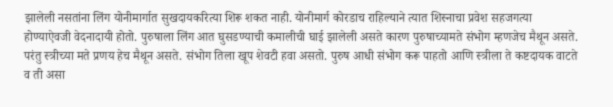झालेली नसतांना लिंग योनीमार्गात सुखदायकरित्या शिरू शकत नाही. योनीमार्ग कोरडाच राहिल्याने त्यात शिस्नाचा प्रवेश सहजगत्या होण्याऐवजी वेदनादायी होतो. पुरुषाला लिंग आत घुसडण्याची कमालीची घाई झालेली असते कारण पुरुषाच्यामते संभोग म्हणजेच मैथून असते. परंतु स्त्रीच्या मते प्रणय हेच मैथून असते. संभोग तिला खूप शेवटी हवा असतो. पुरुष आधी संभोग करू पाहतो आणि स्त्रीला ते कष्टदायक वाटते व ती असा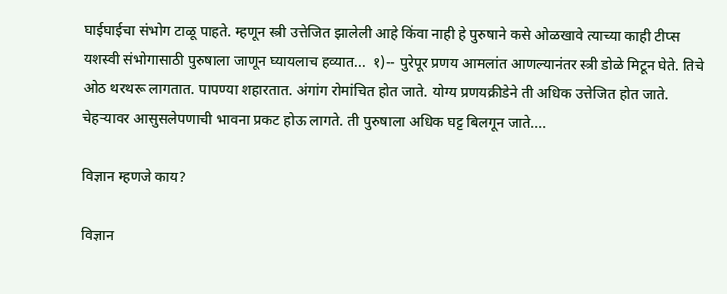घाईघाईचा संभोग टाळू पाहते. म्हणून स्त्री उत्तेजित झालेली आहे किंवा नाही हे पुरुषाने कसे ओळखावे त्याच्या काही टीप्स यशस्वी संभोगासाठी पुरुषाला जाणून घ्यायलाच हव्यात...  १)-- पुरेपूर प्रणय आमलांत आणल्यानंतर स्त्री डोळे मिटून घेते. तिचे ओठ थरथरू लागतात. पापण्या शहारतात. अंगांग रोमांचित होत जाते. योग्य प्रणयक्रीडेने ती अधिक उत्तेजित होत जाते. चेहऱ्यावर आसुसलेपणाची भावना प्रकट होऊ लागते. ती पुरुषाला अधिक घट्ट बिलगून जाते....

विज्ञान म्हणजे काय?

विज्ञान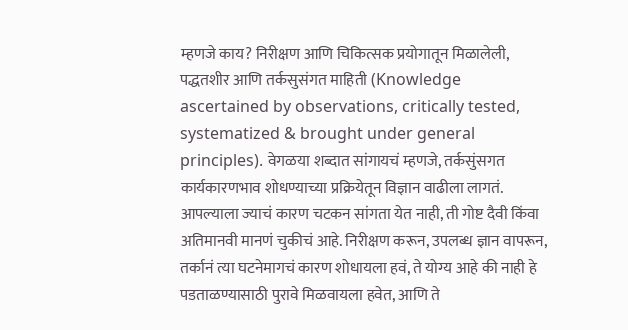म्हणजे काय? निरीक्षण आणि चिकित्सक प्रयोगातून मिळालेली, पद्धतशीर आणि तर्कसुसंगत माहिती (Knowledge ascertained by observations, critically tested, systematized & brought under general principles). वेगळया शब्दात सांगायचं म्हणजे, तर्कसुंसगत कार्यकारणभाव शोधण्याच्या प्रक्रियेतून विज्ञान वाढीला लागतं. आपल्याला ज्याचं कारण चटकन सांगता येत नाही, ती गोष्ट दैवी किंवा अतिमानवी मानणं चुकीचं आहे. निरीक्षण करून, उपलब्ध ज्ञान वापरून, तर्कानं त्या घटनेमागचं कारण शोधायला हवं, ते योग्य आहे की नाही हे पडताळण्यासाठी पुरावे मिळवायला हवेत, आणि ते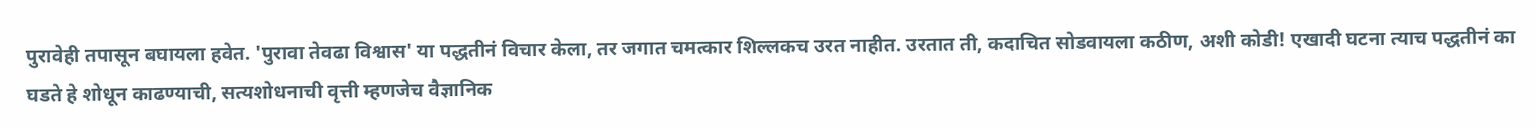पुरावेही तपासून बघायला हवेत. 'पुरावा तेवढा विश्वास' या पद्धतीनं विचार केला, तर जगात चमत्कार शिल्लकच उरत नाहीत. उरतात ती, कदाचित सोडवायला कठीण, अशी कोडी! एखादी घटना त्याच पद्धतीनं का घडते हे शोधून काढण्याची, सत्यशोधनाची वृत्ती म्हणजेच वैज्ञानिक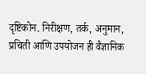दृष्टिकोन. निरीक्षण, तर्क, अनुमान, प्रचिती आणि उपयोजन ही वैज्ञानिक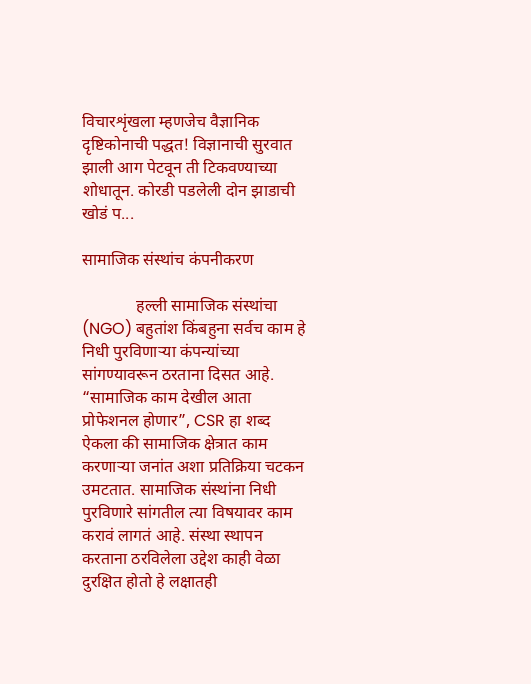विचारशृंखला म्हणजेच वैज्ञानिक दृष्टिकोनाची पद्धत! विज्ञानाची सुरवात झाली आग पेटवून ती टिकवण्याच्या शोधातून. कोरडी पडलेली दोन झाडाची खोडं प...

सामाजिक संस्थांच कंपनीकरण

             हल्ली सामाजिक संस्थांचा (NGO) बहुतांश किंबहुना सर्वच काम हे निधी पुरविणाऱ्या कंपन्यांच्या सांगण्यावरून ठरताना दिसत आहे.  “सामाजिक काम देखील आता प्रोफेशनल होणार”, CSR हा शब्द ऐकला की सामाजिक क्षेत्रात काम करणाऱ्या जनांत अशा प्रतिक्रिया चटकन उमटतात. सामाजिक संस्थांना निधी पुरविणारे सांगतील त्या विषयावर काम करावं लागतं आहे. संस्था स्थापन करताना ठरविलेला उद्देश काही वेळा दुरक्षित होतो हे लक्षातही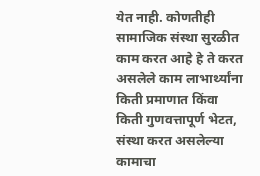येत नाही. कोणतीही सामाजिक संस्था सुरळीत काम करत आहे हे ते करत असलेले काम लाभार्थ्यांना किती प्रमाणात किंवा किती गुणवत्तापूर्ण भेटत, संस्था करत असलेल्या कामाचा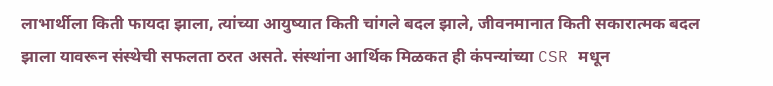लाभार्थीला किती फायदा झाला, त्यांच्या आयुष्यात किती चांगले बदल झाले, जीवनमानात किती सकारात्मक बदल झाला यावरून संस्थेची सफलता ठरत असते. संस्थांना आर्थिक मिळकत ही कंपन्यांच्या CSR मधून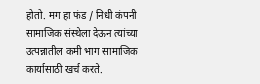होतो. मग हा फंड / निधी कंपनी सामाजिक संस्थेला देऊन त्यांच्या उत्पन्नातील कमी भाग सामाजिक कार्यासाठी खर्च करते.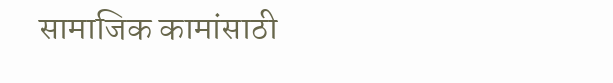सामाजिक कामांसाठी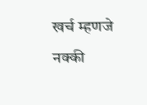खर्च म्हणजे नक्की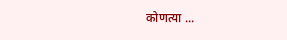कोणत्या ...